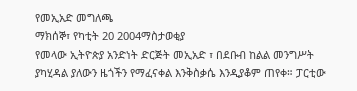የመኢአድ መግለጫ
ማክሰኞ፣ የካቲት 20 2004ማስታወቂያ
የመላው ኢትዮጵያ አንድነት ድርጅት መኢአድ ፣ በደቡብ ከልል መንግሥት ያካሂዳል ያለውን ዜጎችን የማፈናቀል እንቅስቃሴ እንዲያቆም ጠየቀ። ፓርቲው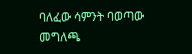ባለፈው ሳምንት ባወጣው መግለጫ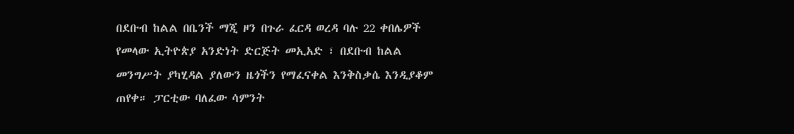በደቡብ ከልል በቤንች ማጂ ዞን በጉራ ፈርዳ ወረዳ ባሉ 22 ቀበሌዎች የመላው ኢትዮጵያ አንድነት ድርጅት መኢአድ ፣ በደቡብ ከልል መንግሥት ያካሂዳል ያለውን ዜጎችን የማፈናቀል እንቅስቃሴ እንዲያቆም ጠየቀ። ፓርቲው ባለፈው ሳምንት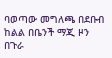ባወጣው መግለጫ በደቡብ ከልል በቤንች ማጂ ዞን በጉራ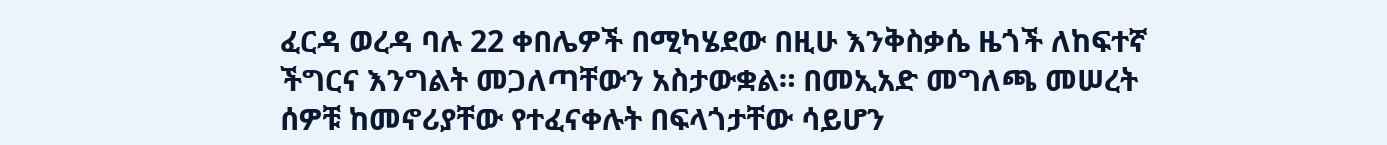ፈርዳ ወረዳ ባሉ 22 ቀበሌዎች በሚካሄደው በዚሁ እንቅስቃሴ ዜጎች ለከፍተኛ ችግርና እንግልት መጋለጣቸውን አስታውቋል። በመኢአድ መግለጫ መሠረት ሰዎቹ ከመኖሪያቸው የተፈናቀሉት በፍላጎታቸው ሳይሆን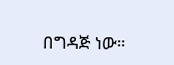በግዳጅ ነው።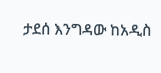ታደሰ እንግዳው ከአዲስ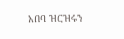አበባ ዝርዝሩን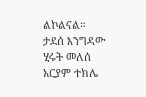ልኮልናል።
ታደሰ እንግዳው
ሂሩት መለሰ
አርያም ተክሌ